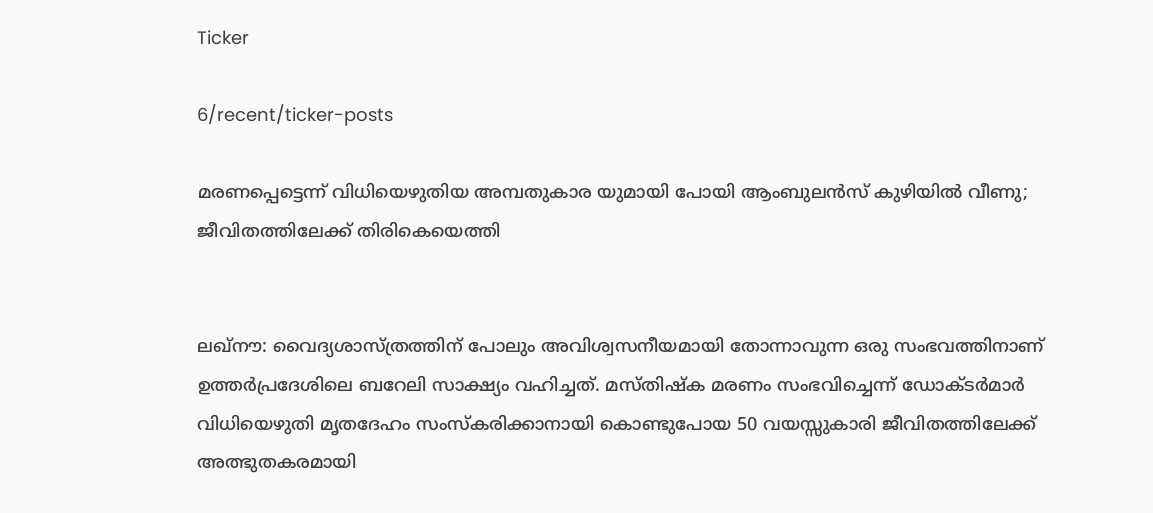Ticker

6/recent/ticker-posts

മരണപ്പെട്ടെന്ന് വിധിയെഴുതിയ അമ്പതുകാര യുമായി പോയി ആംബുലൻസ് കുഴിയിൽ വീണു; ജീവിതത്തിലേക്ക് തിരികെയെത്തി


ലഖ്‌നൗ: വൈദ്യശാസ്ത്രത്തിന് പോലും അവിശ്വസനീയമായി തോന്നാവുന്ന ഒരു സംഭവത്തിനാണ് ഉത്തർപ്രദേശിലെ ബറേലി സാക്ഷ്യം വഹിച്ചത്. മസ്തിഷ്ക മരണം സംഭവിച്ചെന്ന് ഡോക്ടർമാർ വിധിയെഴുതി മൃതദേഹം സംസ്കരിക്കാനായി കൊണ്ടുപോയ 50 വയസ്സുകാരി ജീവിതത്തിലേക്ക് അത്ഭുതകരമായി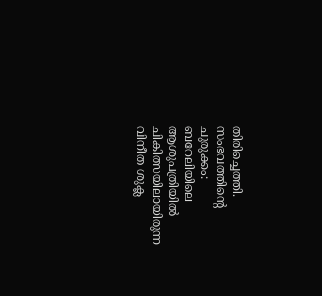തിരിച്ചെത്തി.
സംഭവത്തിന്റെ ചുരുക്കം:
ബറേലിയിലെ ആശുപത്രിയിൽ ചികിത്സയിലായിരുന്ന വിനീത ശുക്ല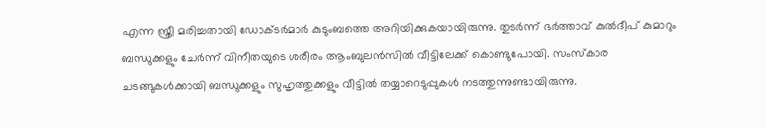എന്ന സ്ത്രീ മരിച്ചതായി ഡോക്ടർമാർ കുടുംബത്തെ അറിയിക്കുകയായിരുന്നു. തുടർന്ന് ഭർത്താവ് കുൽദീപ് കുമാറും ബന്ധുക്കളും ചേർന്ന് വിനീതയുടെ ശരീരം ആംബുലൻസിൽ വീട്ടിലേക്ക് കൊണ്ടുപോയി. സംസ്കാര ചടങ്ങുകൾക്കായി ബന്ധുക്കളും സുഹൃത്തുക്കളും വീട്ടിൽ തയ്യാറെടുപ്പുകൾ നടത്തുന്നുണ്ടായിരുന്നു.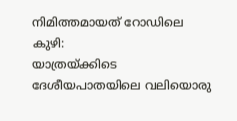നിമിത്തമായത് റോഡിലെ കുഴി:
യാത്രയ്ക്കിടെ ദേശീയപാതയിലെ വലിയൊരു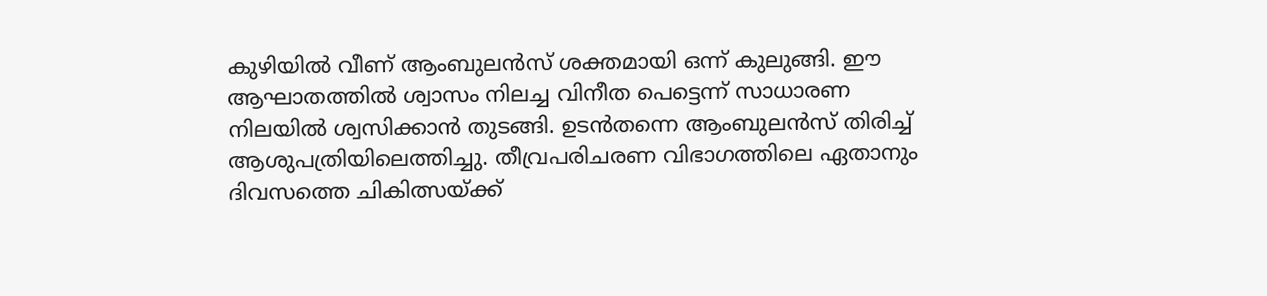കുഴിയിൽ വീണ് ആംബുലൻസ് ശക്തമായി ഒന്ന് കുലുങ്ങി. ഈ ആഘാതത്തിൽ ശ്വാസം നിലച്ച വിനീത പെട്ടെന്ന് സാധാരണ നിലയിൽ ശ്വസിക്കാൻ തുടങ്ങി. ഉടൻതന്നെ ആംബുലൻസ് തിരിച്ച് ആശുപത്രിയിലെത്തിച്ചു. തീവ്രപരിചരണ വിഭാഗത്തിലെ ഏതാനും ദിവസത്തെ ചികിത്സയ്ക്ക്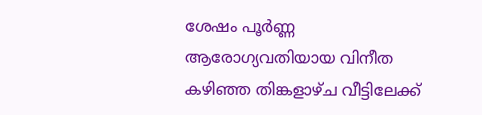ശേഷം പൂർണ്ണ ആരോഗ്യവതിയായ വിനീത കഴിഞ്ഞ തിങ്കളാഴ്ച വീട്ടിലേക്ക്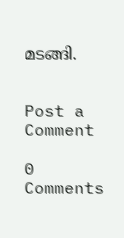മടങ്ങി.


Post a Comment

0 Comments